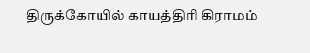திருக்கோயில் காயத்திரி கிராமம்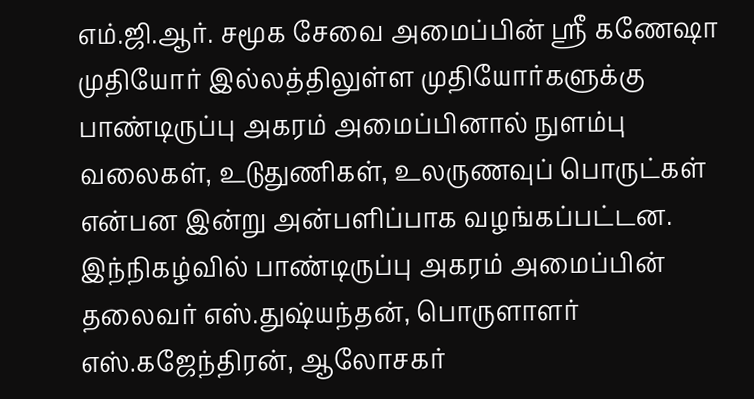எம்.ஜி.ஆர். சமூக சேவை அமைப்பின் ஸ்ரீ கணேஷா முதியோர் இல்லத்திலுள்ள முதியோர்களுக்கு பாண்டிருப்பு அகரம் அமைப்பினால் நுளம்பு வலைகள், உடுதுணிகள், உலருணவுப் பொருட்கள் என்பன இன்று அன்பளிப்பாக வழங்கப்பட்டன.
இந்நிகழ்வில் பாண்டிருப்பு அகரம் அமைப்பின் தலைவர் எஸ்.துஷ்யந்தன், பொருளாளர் எஸ்.கஜேந்திரன், ஆலோசகர்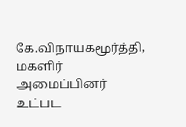கே.விநாயகமூர்த்தி, மகளிர் அமைப்பினர் உட்பட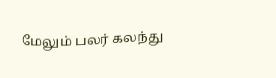மேலும் பலர் கலந்து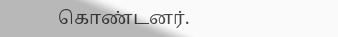கொண்டனர்.